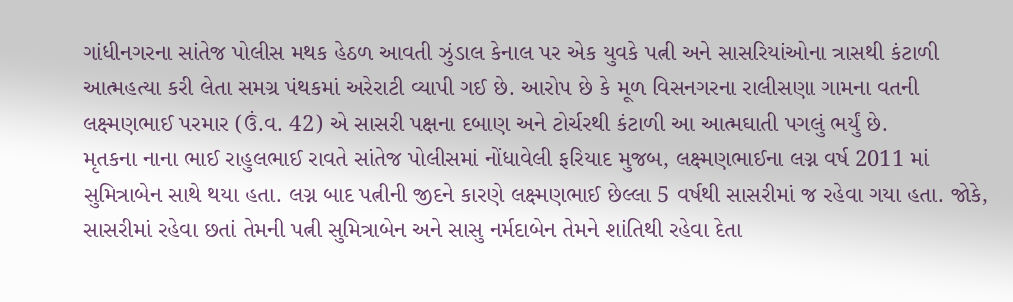ગાંધીનગરના સાંતેજ પોલીસ મથક હેઠળ આવતી ઝુંડાલ કેનાલ પર એક યુવકે પત્ની અને સાસરિયાંઓના ત્રાસથી કંટાળી આત્મહત્યા કરી લેતા સમગ્ર પંથકમાં અરેરાટી વ્યાપી ગઈ છે. આરોપ છે કે મૂળ વિસનગરના રાલીસણા ગામના વતની લક્ષ્મણભાઈ પરમાર (ઉં.વ. 42) એ સાસરી પક્ષના દબાણ અને ટોર્ચરથી કંટાળી આ આત્મઘાતી પગલું ભર્યું છે.
મૃતકના નાના ભાઈ રાહુલભાઈ રાવતે સાંતેજ પોલીસમાં નોંધાવેલી ફરિયાદ મુજબ, લક્ષ્મણભાઈના લગ્ન વર્ષ 2011 માં સુમિત્રાબેન સાથે થયા હતા. લગ્ન બાદ પત્નીની જીદને કારણે લક્ષ્મણભાઈ છેલ્લા 5 વર્ષથી સાસરીમાં જ રહેવા ગયા હતા. જોકે, સાસરીમાં રહેવા છતાં તેમની પત્ની સુમિત્રાબેન અને સાસુ નર્મદાબેન તેમને શાંતિથી રહેવા દેતા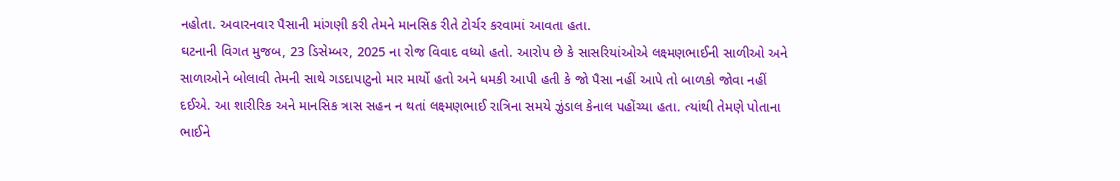નહોતા. અવારનવાર પૈસાની માંગણી કરી તેમને માનસિક રીતે ટોર્ચર કરવામાં આવતા હતા.
ઘટનાની વિગત મુજબ, 23 ડિસેમ્બર, 2025 ના રોજ વિવાદ વધ્યો હતો. આરોપ છે કે સાસરિયાંઓએ લક્ષ્મણભાઈની સાળીઓ અને સાળાઓને બોલાવી તેમની સાથે ગડદાપાટુનો માર માર્યો હતો અને ધમકી આપી હતી કે જો પૈસા નહીં આપે તો બાળકો જોવા નહીં દઈએ. આ શારીરિક અને માનસિક ત્રાસ સહન ન થતાં લક્ષ્મણભાઈ રાત્રિના સમયે ઝુંડાલ કેનાલ પહોંચ્યા હતા. ત્યાંથી તેમણે પોતાના ભાઈને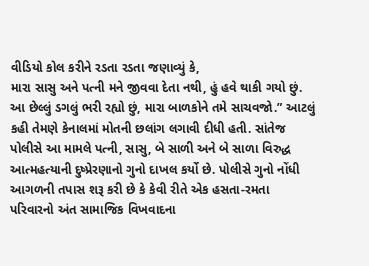વીડિયો કોલ કરીને રડતા રડતા જણાવ્યું કે,
મારા સાસુ અને પત્ની મને જીવવા દેતા નથી, હું હવે થાકી ગયો છું. આ છેલ્લું ડગલું ભરી રહ્યો છું, મારા બાળકોને તમે સાચવજો.” આટલું કહી તેમણે કેનાલમાં મોતની છલાંગ લગાવી દીધી હતી. સાંતેજ પોલીસે આ મામલે પત્ની, સાસુ, બે સાળી અને બે સાળા વિરુદ્ધ આત્મહત્યાની દુષ્પ્રેરણાનો ગુનો દાખલ કર્યો છે. પોલીસે ગુનો નોંધી આગળની તપાસ શરૂ કરી છે કે કેવી રીતે એક હસતા-રમતા પરિવારનો અંત સામાજિક વિખવાદના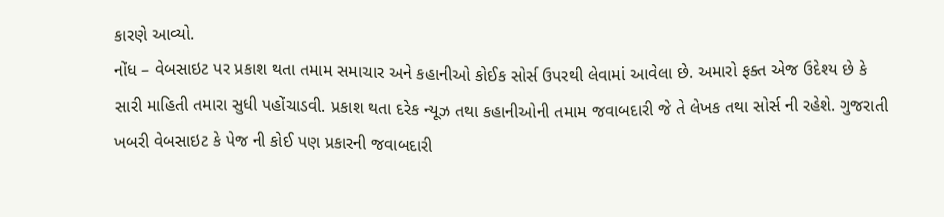કારણે આવ્યો.
નોંધ – વેબસાઇટ પર પ્રકાશ થતા તમામ સમાચાર અને કહાનીઓ કોઈક સોર્સ ઉપરથી લેવામાં આવેલા છે. અમારો ફક્ત એજ ઉદેશ્ય છે કે સારી માહિતી તમારા સુધી પહોંચાડવી. પ્રકાશ થતા દરેક ન્યૂઝ તથા કહાનીઓની તમામ જવાબદારી જે તે લેખક તથા સોર્સ ની રહેશે. ગુજરાતી ખબરી વેબસાઇટ કે પેજ ની કોઈ પણ પ્રકારની જવાબદારી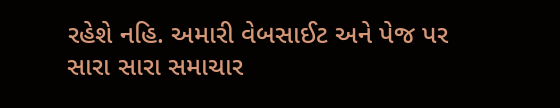રહેશે નહિ. અમારી વેબસાઈટ અને પેજ પર સારા સારા સમાચાર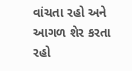વાંચતા રહો અને આગળ શેર કરતા રહો